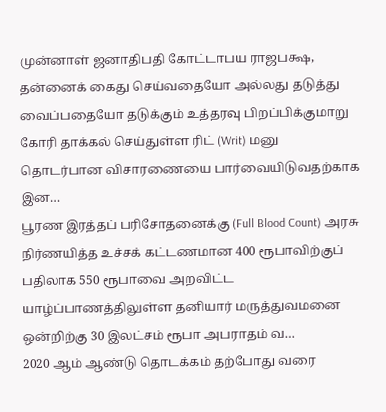முன்னாள் ஜனாதிபதி கோட்டாபய ராஜபக்ஷ, தன்னைக் கைது செய்வதையோ அல்லது தடுத்து வைப்பதையோ தடுக்கும் உத்தரவு பிறப்பிக்குமாறு கோரி தாக்கல் செய்துள்ள ரிட் (Writ) மனு தொடர்பான விசாரணையை பார்வையிடுவதற்காக இன…
பூரண இரத்தப் பரிசோதனைக்கு (Full Blood Count) அரசு நிர்ணயித்த உச்சக் கட்டணமான 400 ரூபாவிற்குப் பதிலாக 550 ரூபாவை அறவிட்ட யாழ்ப்பாணத்திலுள்ள தனியார் மருத்துவமனை ஒன்றிற்கு 30 இலட்சம் ரூபா அபராதம் வ…
2020 ஆம் ஆண்டு தொடக்கம் தற்போது வரை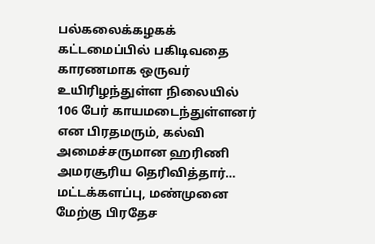பல்கலைக்கழகக் கட்டமைப்பில் பகிடிவதை காரணமாக ஒருவர் உயிரிழந்துள்ள நிலையில் 106 பேர் காயமடைந்துள்ளனர் என பிரதமரும், கல்வி அமைச்சருமான ஹரிணி அமரசூரிய தெரிவித்தார்…
மட்டக்களப்பு, மண்முனை மேற்கு பிரதேச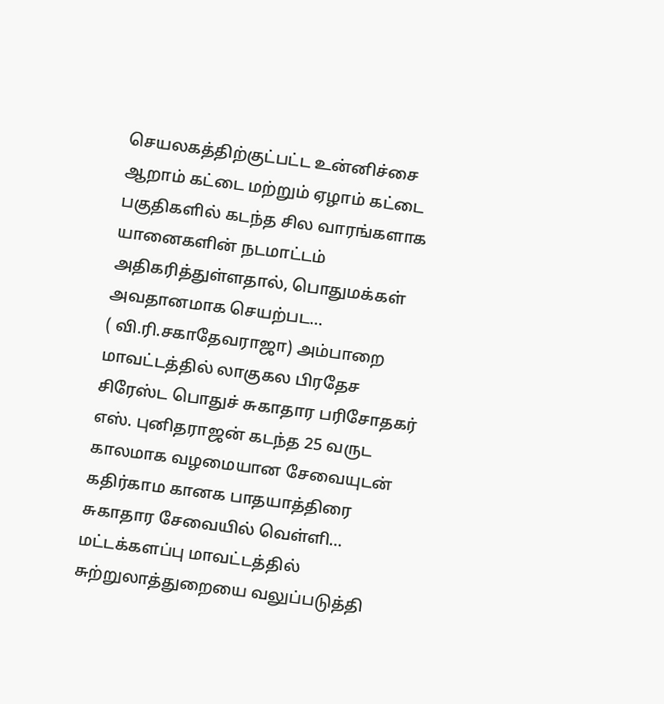செயலகத்திற்குட்பட்ட உன்னிச்சை ஆறாம் கட்டை மற்றும் ஏழாம் கட்டை பகுதிகளில் கடந்த சில வாரங்களாக யானைகளின் நடமாட்டம் அதிகரித்துள்ளதால், பொதுமக்கள் அவதானமாக செயற்பட…
( வி.ரி.சகாதேவராஜா) அம்பாறை மாவட்டத்தில் லாகுகல பிரதேச சிரேஸ்ட பொதுச் சுகாதார பரிசோதகர் எஸ். புனிதராஜன் கடந்த 25 வருட காலமாக வழமையான சேவையுடன் கதிர்காம கானக பாதயாத்திரை சுகாதார சேவையில் வெள்ளி…
மட்டக்களப்பு மாவட்டத்தில் சுற்றுலாத்துறையை வலுப்படுத்தி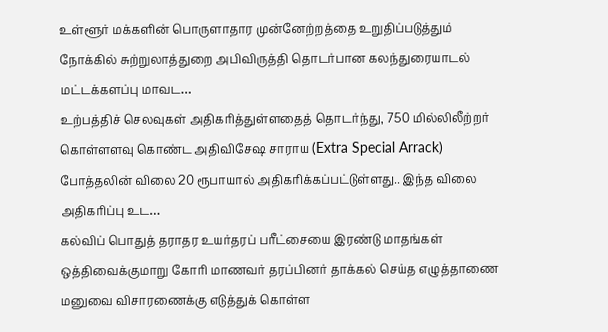உள்ளூர் மக்களின் பொருளாதார முன்னேற்றத்தை உறுதிப்படுத்தும் நோக்கில் சுற்றுலாத்துறை அபிவிருத்தி தொடர்பான கலந்துரையாடல் மட்டக்களப்பு மாவட…
உற்பத்திச் செலவுகள் அதிகரித்துள்ளதைத் தொடர்ந்து, 750 மில்லிலீற்றர் கொள்ளளவு கொண்ட அதிவிசேஷ சாராய (Extra Special Arrack) போத்தலின் விலை 20 ரூபாயால் அதிகரிக்கப்பட்டுள்ளது.. இந்த விலை அதிகரிப்பு உட…
கல்விப் பொதுத் தராதர உயர்தரப் பரீட்சையை இரண்டு மாதங்கள் ஒத்திவைக்குமாறு கோரி மாணவர் தரப்பினர் தாக்கல் செய்த எழுத்தாணை மனுவை விசாரணைக்கு எடுத்துக் கொள்ள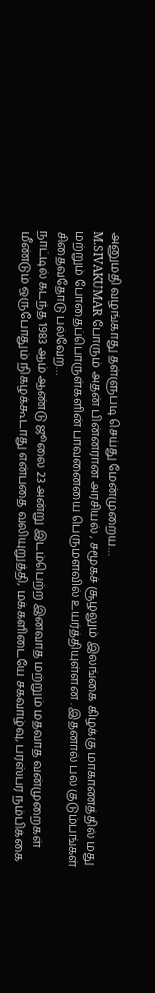அனுமதி வழங்காது தள்ளுபடி செய்து மேன்முறைய…
M.SIVAKUMAR போரும் அதன் பின்னரான அரசியல் , சமூகச் சூழலும் இலங்கை கிழக்கு மாகாணத்தில் மது மற்றும் போதைப்பொருள்களின் பாவனையை பெருமளவில் உயர்த்தியுள்ளன . இதனால் பல குடும்பங்கள் சிதைவதோடு பல்வேற…
நாட்டில் கடந்த 1983 ஆம் ஆண்டு ஜூலை 23 அன்று இடம்பெற்ற இனவாத மற்றும் மதவாத வன்முறைகள் மீண்டும் ஒருபோதும் நிகழக்கூடாது என்பதை வலியுறுத்தி, மக்களிடையே சகவாழ்வு, பரஸ்பர நம்பிக்கை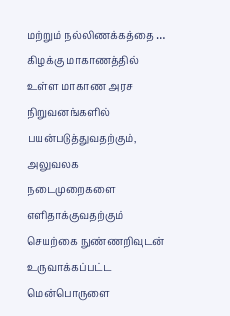மற்றும் நல்லிணக்கத்தை …
கிழக்கு மாகாணத்தில் உள்ள மாகாண அரச நிறுவனங்களில் பயன்படுத்துவதற்கும், அலுவலக நடைமுறைகளை எளிதாக்குவதற்கும் செயற்கை நுண்ணறிவுடன் உருவாக்கப்பட்ட மென்பொருளை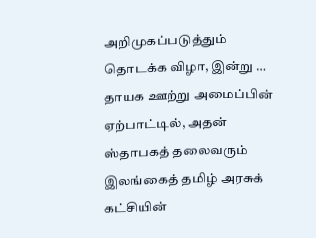அறிமுகப்படுத்தும் தொடக்க விழா, இன்று …
தாயக ஊற்று அமைப்பின் ஏற்பாட்டில், அதன் ஸ்தாபகத் தலைவரும் இலங்கைத் தமிழ் அரசுக் கட்சியின்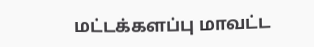மட்டக்களப்பு மாவட்ட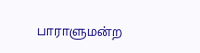பாராளுமன்ற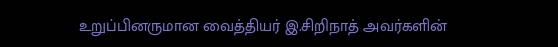உறுப்பினருமான வைத்தியர் இ.சிறிநாத் அவர்களின்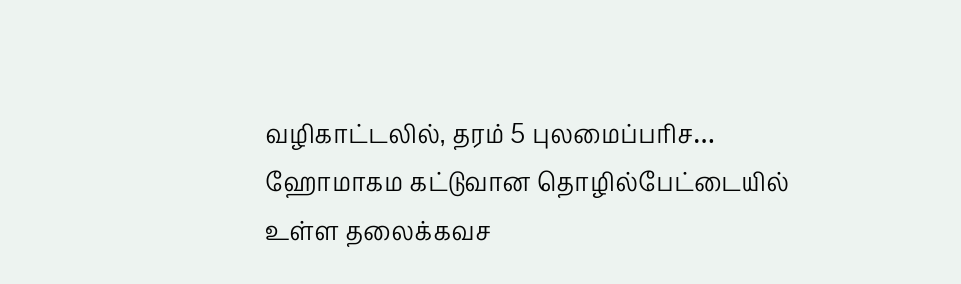வழிகாட்டலில், தரம் 5 புலமைப்பரிச…
ஹோமாகம கட்டுவான தொழில்பேட்டையில் உள்ள தலைக்கவச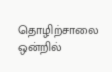தொழிற்சாலை ஒன்றில்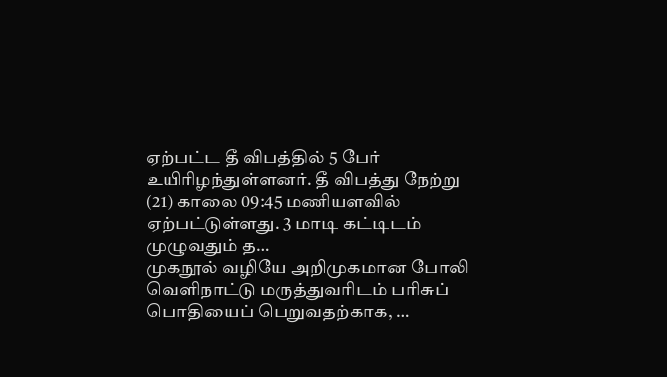ஏற்பட்ட தீ விபத்தில் 5 பேர் உயிரிழந்துள்ளனர். தீ விபத்து நேற்று (21) காலை 09:45 மணியளவில் ஏற்பட்டுள்ளது. 3 மாடி கட்டிடம் முழுவதும் த…
முகநூல் வழியே அறிமுகமான போலி வெளிநாட்டு மருத்துவரிடம் பரிசுப் பொதியைப் பெறுவதற்காக, …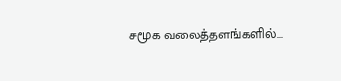சமூக வலைத்தளங்களில்...